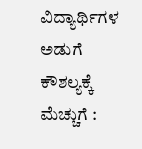ವಿದ್ಯಾರ್ಥಿಗಳ ಅಡುಗೆ ಕೌಶಲ್ಯಕ್ಕೆ ಮೆಚ್ಚುಗೆ :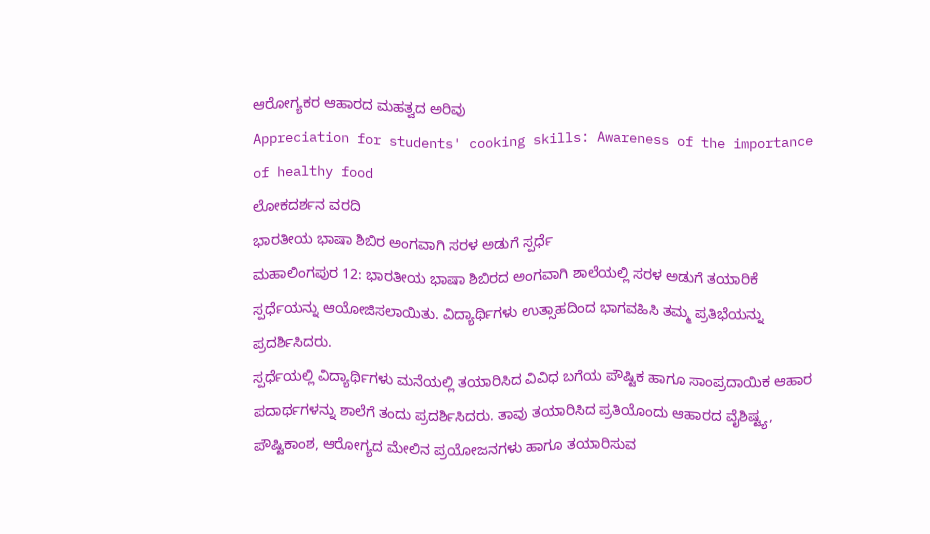ಆರೋಗ್ಯಕರ ಆಹಾರದ ಮಹತ್ವದ ಅರಿವು
Appreciation for students' cooking skills: Awareness of the importance of healthy food
ಲೋಕದರ್ಶನ ವರದಿ
ಭಾರತೀಯ ಭಾಷಾ ಶಿಬಿರ ಅಂಗವಾಗಿ ಸರಳ ಅಡುಗೆ ಸ್ಪರ್ಧೆ
ಮಹಾಲಿಂಗಪುರ 12: ಭಾರತೀಯ ಭಾಷಾ ಶಿಬಿರದ ಅಂಗವಾಗಿ ಶಾಲೆಯಲ್ಲಿ ಸರಳ ಅಡುಗೆ ತಯಾರಿಕೆ ಸ್ಪರ್ಧೆಯನ್ನು ಆಯೋಜಿಸಲಾಯಿತು. ವಿದ್ಯಾರ್ಥಿಗಳು ಉತ್ಸಾಹದಿಂದ ಭಾಗವಹಿಸಿ ತಮ್ಮ ಪ್ರತಿಭೆಯನ್ನು ಪ್ರದರ್ಶಿಸಿದರು.
ಸ್ಪರ್ಧೆಯಲ್ಲಿ ವಿದ್ಯಾರ್ಥಿಗಳು ಮನೆಯಲ್ಲಿ ತಯಾರಿಸಿದ ವಿವಿಧ ಬಗೆಯ ಪೌಷ್ಟಿಕ ಹಾಗೂ ಸಾಂಪ್ರದಾಯಿಕ ಆಹಾರ ಪದಾರ್ಥಗಳನ್ನು ಶಾಲೆಗೆ ತಂದು ಪ್ರದರ್ಶಿಸಿದರು. ತಾವು ತಯಾರಿಸಿದ ಪ್ರತಿಯೊಂದು ಆಹಾರದ ವೈಶಿಷ್ಟ್ಯ, ಪೌಷ್ಟಿಕಾಂಶ, ಆರೋಗ್ಯದ ಮೇಲಿನ ಪ್ರಯೋಜನಗಳು ಹಾಗೂ ತಯಾರಿಸುವ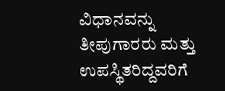ವಿಧಾನವನ್ನು ತೀಪುಗಾರರು ಮತ್ತು ಉಪಸ್ಥಿತರಿದ್ದವರಿಗೆ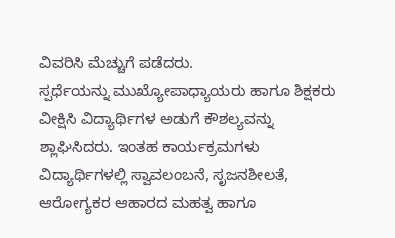ವಿವರಿಸಿ ಮೆಚ್ಚುಗೆ ಪಡೆದರು.
ಸ್ಪರ್ಧೆಯನ್ನು ಮುಖ್ಯೋಪಾಧ್ಯಾಯರು ಹಾಗೂ ಶಿಕ್ಷಕರು ವೀಕ್ಷಿಸಿ ವಿದ್ಯಾರ್ಥಿಗಳ ಅಡುಗೆ ಕೌಶಲ್ಯವನ್ನು ಶ್ಲಾಘಿಸಿದರು. ಇಂತಹ ಕಾರ್ಯಕ್ರಮಗಳು ವಿದ್ಯಾರ್ಥಿಗಳಲ್ಲಿ ಸ್ವಾವಲಂಬನೆ, ಸೃಜನಶೀಲತೆ, ಆರೋಗ್ಯಕರ ಆಹಾರದ ಮಹತ್ವ ಹಾಗೂ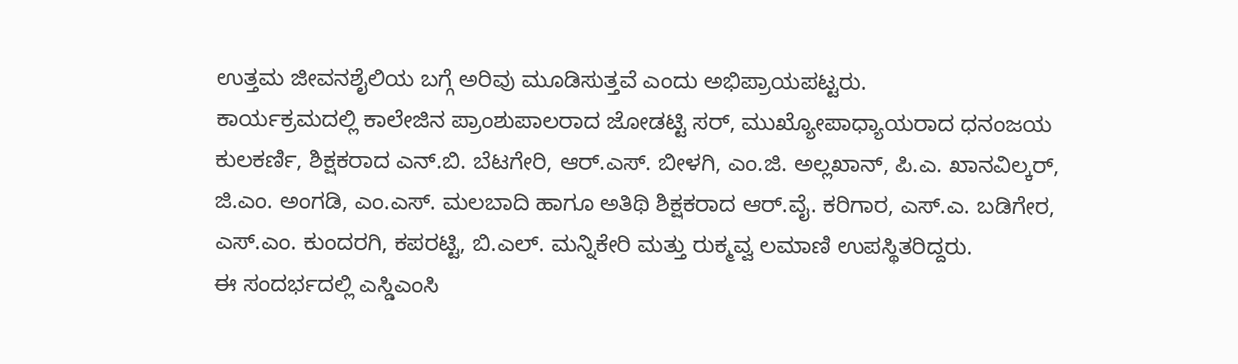ಉತ್ತಮ ಜೀವನಶೈಲಿಯ ಬಗ್ಗೆ ಅರಿವು ಮೂಡಿಸುತ್ತವೆ ಎಂದು ಅಭಿಪ್ರಾಯಪಟ್ಟರು.
ಕಾರ್ಯಕ್ರಮದಲ್ಲಿ ಕಾಲೇಜಿನ ಪ್ರಾಂಶುಪಾಲರಾದ ಜೋಡಟ್ಟಿ ಸರ್, ಮುಖ್ಯೋಪಾಧ್ಯಾಯರಾದ ಧನಂಜಯ ಕುಲಕರ್ಣಿ, ಶಿಕ್ಷಕರಾದ ಎನ್.ಬಿ. ಬೆಟಗೇರಿ, ಆರ್.ಎಸ್. ಬೀಳಗಿ, ಎಂ.ಜಿ. ಅಲ್ಲಖಾನ್, ಪಿ.ಎ. ಖಾನವಿಲ್ಕರ್, ಜಿ.ಎಂ. ಅಂಗಡಿ, ಎಂ.ಎಸ್. ಮಲಬಾದಿ ಹಾಗೂ ಅತಿಥಿ ಶಿಕ್ಷಕರಾದ ಆರ್.ವೈ. ಕರಿಗಾರ, ಎಸ್.ಎ. ಬಡಿಗೇರ, ಎಸ್.ಎಂ. ಕುಂದರಗಿ, ಕಪರಟ್ಟಿ, ಬಿ.ಎಲ್. ಮನ್ನಿಕೇರಿ ಮತ್ತು ರುಕ್ಮವ್ವ ಲಮಾಣಿ ಉಪಸ್ಥಿತರಿದ್ದರು.
ಈ ಸಂದರ್ಭದಲ್ಲಿ ಎಸ್ಡಿಎಂಸಿ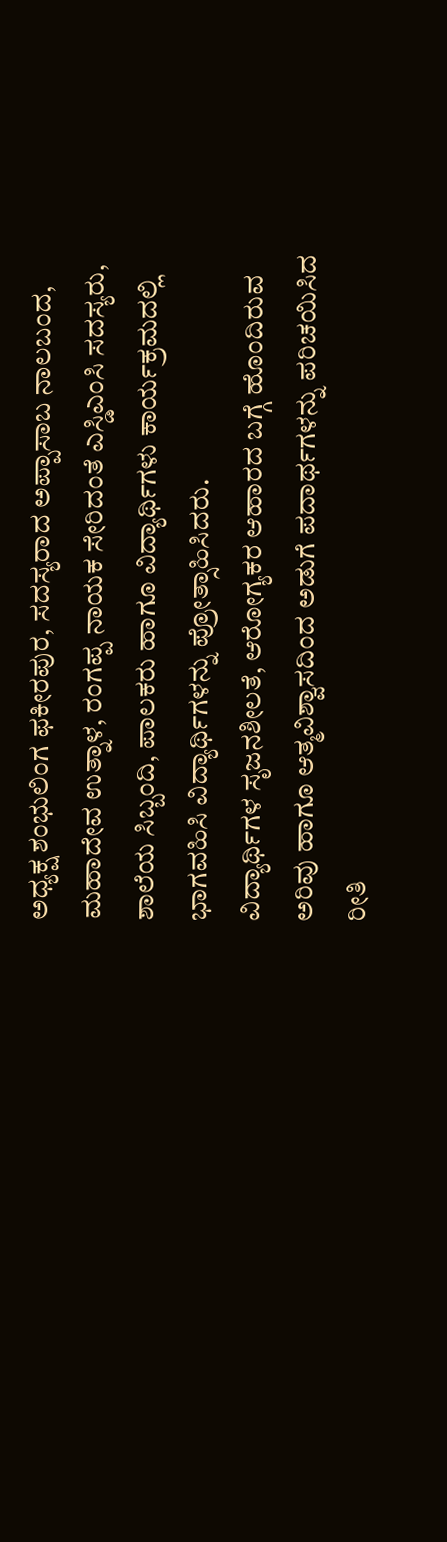ಅಧ್ಯಕ್ಷ ಶಂಭುಲಿಂಗ ಫಕೀರಪುರ, ಸದಸ್ಯರಾದ ಅಪ್ಪಾಸಾಬ ನಾಲಬಂದ, ಮಹಾದೇವ ಉತ್ನಾಳ, ರಂಗಪ್ಪ ನಾಯಕ ಸೇರಿದಂತೆ ಎಸ್ಡಿಎಂಸಿ ಸದಸ್ಯರು, ಶಾಲೆಯ ಸಿಬ್ಬಂದಿ, ಪಾಲಕರು ಹಾಗೂ ವಿದ್ಯಾರ್ಥಿಗಳು ಕಾರ್ಯಕ್ರಮದಲ್ಲಿ ಭಾಗವಹಿಸಿ ವಿದ್ಯಾರ್ಥಿಗಳನ್ನು ಪ್ರೋತ್ಸಾಹಿಸಿದರು.
ವಿದ್ಯಾರ್ಥಿಗಳ ಸೃಜನಶೀಲತೆ, ಆರೋಗ್ಯಕರ ಆಹಾರದ ಬಗ್ಗೆ ಹೊಂದಿರುವ ಅರಿವು ಹಾಗೂ ಆತ್ಮವಿಶ್ವಾಸದಿಂದ ಅಡುಗೆ ಪದಾರ್ಥಗಳನ್ನು ಪರಿಚಯಿಸಿದ ರೀತಿ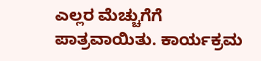ಎಲ್ಲರ ಮೆಚ್ಚುಗೆಗೆ ಪಾತ್ರವಾಯಿತು. ಕಾರ್ಯಕ್ರಮ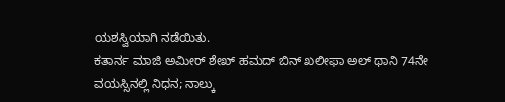ಯಶಸ್ವಿಯಾಗಿ ನಡೆಯಿತು.
ಕತಾರ್ನ ಮಾಜಿ ಅಮೀರ್ ಶೇಖ್ ಹಮದ್ ಬಿನ್ ಖಲೀಫಾ ಅಲ್ ಥಾನಿ 74ನೇ ವಯಸ್ಸಿನಲ್ಲಿ ನಿಧನ; ನಾಲ್ಕು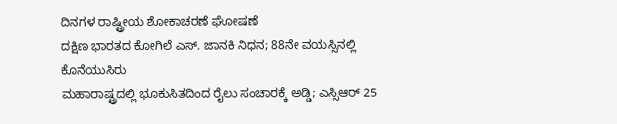ದಿನಗಳ ರಾಷ್ಟ್ರೀಯ ಶೋಕಾಚರಣೆ ಘೋಷಣೆ
ದಕ್ಷಿಣ ಭಾರತದ ಕೋಗಿಲೆ ಎಸ್. ಜಾನಕಿ ನಿಧನ; 88ನೇ ವಯಸ್ಸಿನಲ್ಲಿ ಕೊನೆಯುಸಿರು
ಮಹಾರಾಷ್ಟ್ರದಲ್ಲಿ ಭೂಕುಸಿತದಿಂದ ರೈಲು ಸಂಚಾರಕ್ಕೆ ಅಡ್ಡಿ; ಎಸ್ಸಿಆರ್ 25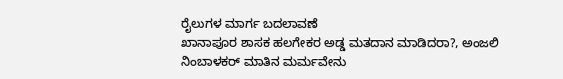ರೈಲುಗಳ ಮಾರ್ಗ ಬದಲಾವಣೆ
ಖಾನಾಪೂರ ಶಾಸಕ ಹಲಗೇಕರ ಅಡ್ಡ ಮತದಾನ ಮಾಡಿದರಾ?, ಅಂಜಲಿ ನಿಂಬಾಳಕರ್ ಮಾತಿನ ಮರ್ಮವೇನು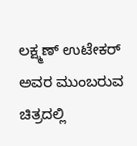ಲಕ್ಷ್ಮಣ್ ಉಟೇಕರ್ ಅವರ ಮುಂಬರುವ ಚಿತ್ರದಲ್ಲಿ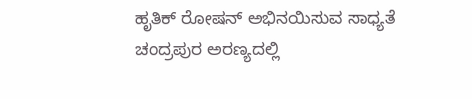ಹೃತಿಕ್ ರೋಷನ್ ಅಭಿನಯಿಸುವ ಸಾಧ್ಯತೆ
ಚಂದ್ರಪುರ ಅರಣ್ಯದಲ್ಲಿ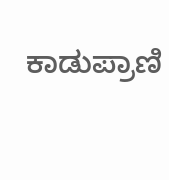ಕಾಡುಪ್ರಾಣಿ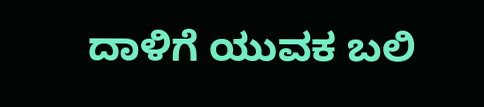ದಾಳಿಗೆ ಯುವಕ ಬಲಿ